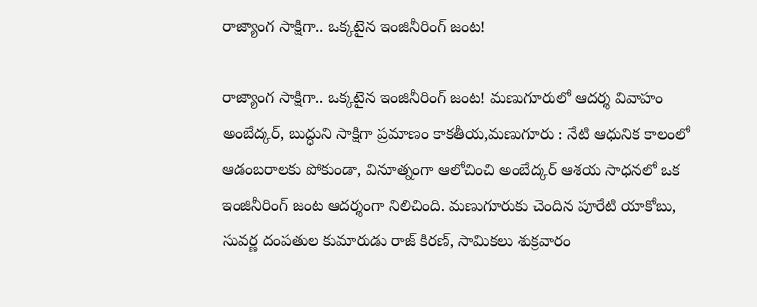రాజ్యాంగ సాక్షిగా.. ఒక్కటైన ఇంజినీరింగ్ జంట!

రాజ్యాంగ సాక్షిగా.. ఒక్కటైన ఇంజినీరింగ్ జంట! మణుగూరులో ఆదర్శ వివాహం అంబేద్కర్, బుద్ధుని సాక్షిగా ప్రమాణం కాకతీయ,మణుగూరు : నేటి ఆధునిక కాలంలో ఆడంబరాలకు పోకుండా, వినూత్నంగా ఆలోచించి అంబేద్కర్ ఆశయ సాధనలో ఒక ఇంజినీరింగ్ జంట ఆదర్శంగా నిలిచింది. మణుగూరుకు చెందిన పూరేటి యాకోబు, సువర్ణ దంపతుల కుమారుడు రాజ్ కిరణ్, సామికలు శుక్రవారం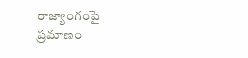రాజ్యాంగంపై ప్రమాణం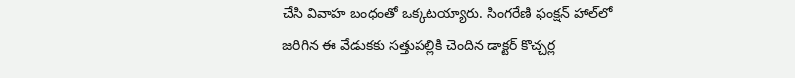చేసి వివాహ బంధంతో ఒక్కటయ్యారు. సింగరేణి ఫంక్షన్ హాల్‌లో జరిగిన ఈ వేడుకకు సత్తుపల్లికి చెందిన డాక్టర్ కొచ్చర్ల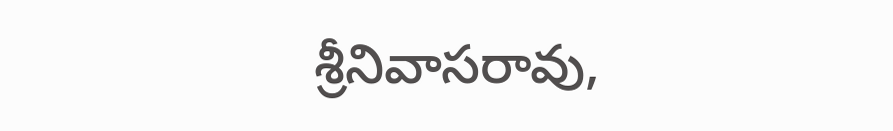శ్రీనివాసరావు,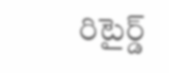రిటైర్డ్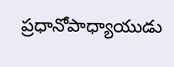ప్రధానోపాధ్యాయుడు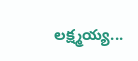లక్ష్మయ్య...